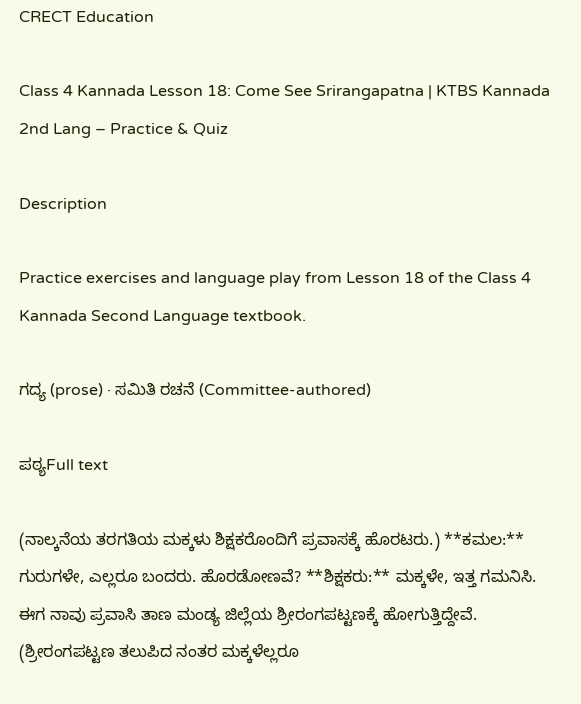CRECT Education

Class 4 Kannada Lesson 18: Come See Srirangapatna | KTBS Kannada 2nd Lang – Practice & Quiz

Description

Practice exercises and language play from Lesson 18 of the Class 4 Kannada Second Language textbook.

ಗದ್ಯ (prose) · ಸಮಿತಿ ರಚನೆ (Committee-authored)

ಪಠ್ಯFull text

(ನಾಲ್ಕನೆಯ ತರಗತಿಯ ಮಕ್ಕಳು ಶಿಕ್ಷಕರೊಂದಿಗೆ ಪ್ರವಾಸಕ್ಕೆ ಹೊರಟರು.) **ಕಮಲ:** ಗುರುಗಳೇ, ಎಲ್ಲರೂ ಬಂದರು. ಹೊರಡೋಣವೆ? **ಶಿಕ್ಷಕರು:** ಮಕ್ಕಳೇ, ಇತ್ತ ಗಮನಿಸಿ. ಈಗ ನಾವು ಪ್ರವಾಸಿ ತಾಣ ಮಂಡ್ಯ ಜಿಲ್ಲೆಯ ಶ್ರೀರಂಗಪಟ್ಟಣಕ್ಕೆ ಹೋಗುತ್ತಿದ್ದೇವೆ. (ಶ್ರೀರಂಗಪಟ್ಟಣ ತಲುಪಿದ ನಂತರ ಮಕ್ಕಳೆಲ್ಲರೂ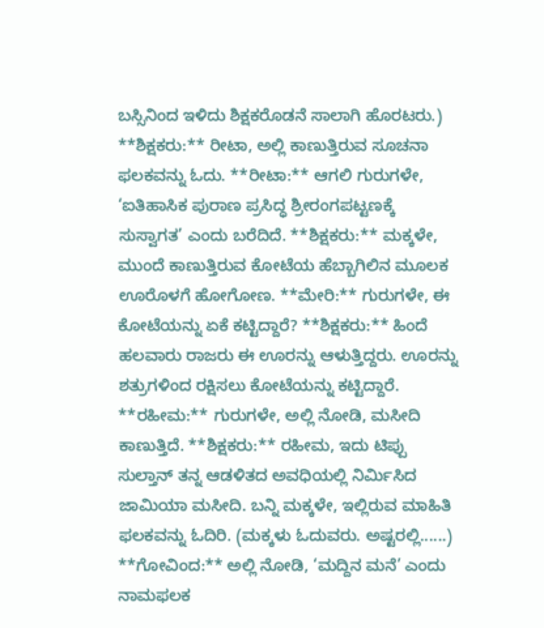ಬಸ್ಸಿನಿಂದ ಇಳಿದು ಶಿಕ್ಷಕರೊಡನೆ ಸಾಲಾಗಿ ಹೊರಟರು.) **ಶಿಕ್ಷಕರು:** ರೀಟಾ, ಅಲ್ಲಿ ಕಾಣುತ್ತಿರುವ ಸೂಚನಾ ಫಲಕವನ್ನು ಓದು. **ರೀಟಾ:** ಆಗಲಿ ಗುರುಗಳೇ, ‘ಐತಿಹಾಸಿಕ ಪುರಾಣ ಪ್ರಸಿದ್ಧ ಶ್ರೀರಂಗಪಟ್ಟಣಕ್ಕೆ ಸುಸ್ವಾಗತ’ ಎಂದು ಬರೆದಿದೆ. **ಶಿಕ್ಷಕರು:** ಮಕ್ಕಳೇ, ಮುಂದೆ ಕಾಣುತ್ತಿರುವ ಕೋಟೆಯ ಹೆಬ್ಬಾಗಿಲಿನ ಮೂಲಕ ಊರೊಳಗೆ ಹೋಗೋಣ. **ಮೇರಿ:** ಗುರುಗಳೇ, ಈ ಕೋಟೆಯನ್ನು ಏಕೆ ಕಟ್ಟಿದ್ದಾರೆ? **ಶಿಕ್ಷಕರು:** ಹಿಂದೆ ಹಲವಾರು ರಾಜರು ಈ ಊರನ್ನು ಆಳುತ್ತಿದ್ದರು. ಊರನ್ನು ಶತ್ರುಗಳಿಂದ ರಕ್ಷಿಸಲು ಕೋಟೆಯನ್ನು ಕಟ್ಟಿದ್ದಾರೆ. **ರಹೀಮ:** ಗುರುಗಳೇ, ಅಲ್ಲಿ ನೋಡಿ, ಮಸೀದಿ ಕಾಣುತ್ತಿದೆ. **ಶಿಕ್ಷಕರು:** ರಹೀಮ, ಇದು ಟಿಪ್ಪು ಸುಲ್ತಾನ್ ತನ್ನ ಆಡಳಿತದ ಅವಧಿಯಲ್ಲಿ ನಿರ್ಮಿಸಿದ ಜಾಮಿಯಾ ಮಸೀದಿ. ಬನ್ನಿ ಮಕ್ಕಳೇ, ಇಲ್ಲಿರುವ ಮಾಹಿತಿ ಫಲಕವನ್ನು ಓದಿರಿ. (ಮಕ್ಕಳು ಓದುವರು. ಅಷ್ಟರಲ್ಲಿ......) **ಗೋವಿಂದ:** ಅಲ್ಲಿ ನೋಡಿ, ‘ಮದ್ದಿನ ಮನೆ’ ಎಂದು ನಾಮಫಲಕ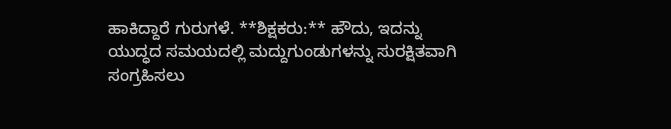ಹಾಕಿದ್ದಾರೆ ಗುರುಗಳೆ. **ಶಿಕ್ಷಕರು:** ಹೌದು, ಇದನ್ನು ಯುದ್ಧದ ಸಮಯದಲ್ಲಿ ಮದ್ದುಗುಂಡುಗಳನ್ನು ಸುರಕ್ಷಿತವಾಗಿ ಸಂಗ್ರಹಿಸಲು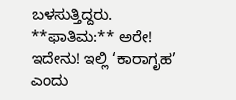ಬಳಸುತ್ತಿದ್ದರು. **ಫಾತಿಮ:** ಅರೇ! ಇದೇನು! ಇಲ್ಲಿ ‘ಕಾರಾಗೃಹ’ ಎಂದು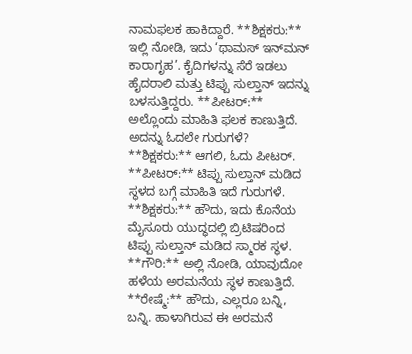ನಾಮಫಲಕ ಹಾಕಿದ್ದಾರೆ. **ಶಿಕ್ಷಕರು:** ಇಲ್ಲಿ ನೋಡಿ, ಇದು ‘ಥಾಮಸ್ ಇನ್‌ಮನ್ ಕಾರಾಗೃಹ’. ಕೈದಿಗಳನ್ನು ಸೆರೆ ಇಡಲು ಹೈದರಾಲಿ ಮತ್ತು ಟಿಪ್ಪು ಸುಲ್ತಾನ್ ಇದನ್ನು ಬಳಸುತ್ತಿದ್ದರು. **ಪೀಟರ್:** ಅಲ್ಲೊಂದು ಮಾಹಿತಿ ಫಲಕ ಕಾಣುತ್ತಿದೆ. ಅದನ್ನು ಓದಲೇ ಗುರುಗಳೆ? **ಶಿಕ್ಷಕರು:** ಆಗಲಿ, ಓದು ಪೀಟರ್. **ಪೀಟರ್:** ಟಿಪ್ಪು ಸುಲ್ತಾನ್ ಮಡಿದ ಸ್ಥಳದ ಬಗ್ಗೆ ಮಾಹಿತಿ ಇದೆ ಗುರುಗಳೆ. **ಶಿಕ್ಷಕರು:** ಹೌದು, ಇದು ಕೊನೆಯ ಮೈಸೂರು ಯುದ್ಧದಲ್ಲಿ ಬ್ರಿಟಿಷರಿಂದ ಟಿಪ್ಪು ಸುಲ್ತಾನ್ ಮಡಿದ ಸ್ಮಾರಕ ಸ್ಥಳ. **ಗೌರಿ:** ಅಲ್ಲಿ ನೋಡಿ, ಯಾವುದೋ ಹಳೆಯ ಅರಮನೆಯ ಸ್ಥಳ ಕಾಣುತ್ತಿದೆ. **ರೇಷ್ಮೆ:** ಹೌದು, ಎಲ್ಲರೂ ಬನ್ನಿ, ಬನ್ನಿ. ಹಾಳಾಗಿರುವ ಈ ಅರಮನೆ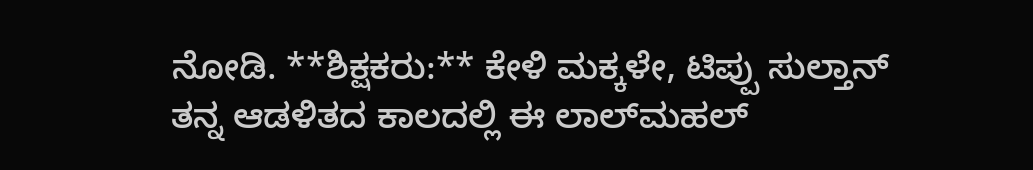ನೋಡಿ. **ಶಿಕ್ಷಕರು:** ಕೇಳಿ ಮಕ್ಕಳೇ, ಟಿಪ್ಪು ಸುಲ್ತಾನ್ ತನ್ನ ಆಡಳಿತದ ಕಾಲದಲ್ಲಿ ಈ ಲಾಲ್‌ಮಹಲ್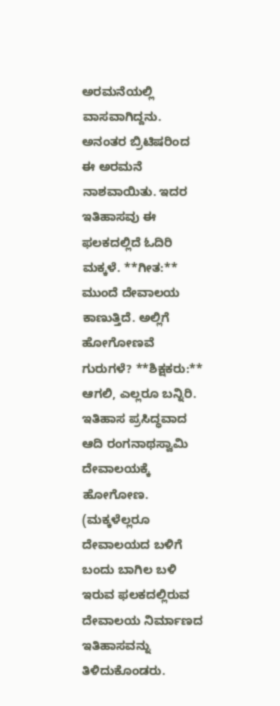ಅರಮನೆಯಲ್ಲಿ ವಾಸವಾಗಿದ್ದನು. ಅನಂತರ ಬ್ರಿಟಿಷರಿಂದ ಈ ಅರಮನೆ ನಾಶವಾಯಿತು. ಇದರ ಇತಿಹಾಸವು ಈ ಫಲಕದಲ್ಲಿದೆ ಓದಿರಿ ಮಕ್ಕಳೆ. **ಗೀತ:** ಮುಂದೆ ದೇವಾಲಯ ಕಾಣುತ್ತಿದೆ. ಅಲ್ಲಿಗೆ ಹೋಗೋಣವೆ ಗುರುಗಳೆ? **ಶಿಕ್ಷಕರು:** ಆಗಲಿ, ಎಲ್ಲರೂ ಬನ್ನಿರಿ. ಇತಿಹಾಸ ಪ್ರಸಿದ್ಧವಾದ ಆದಿ ರಂಗನಾಥಸ್ವಾಮಿ ದೇವಾಲಯಕ್ಕೆ ಹೋಗೋಣ. (ಮಕ್ಕಳೆಲ್ಲರೂ ದೇವಾಲಯದ ಬಳಿಗೆ ಬಂದು ಬಾಗಿಲ ಬಳಿ ಇರುವ ಫಲಕದಲ್ಲಿರುವ ದೇವಾಲಯ ನಿರ್ಮಾಣದ ಇತಿಹಾಸವನ್ನು ತಿಳಿದುಕೊಂಡರು.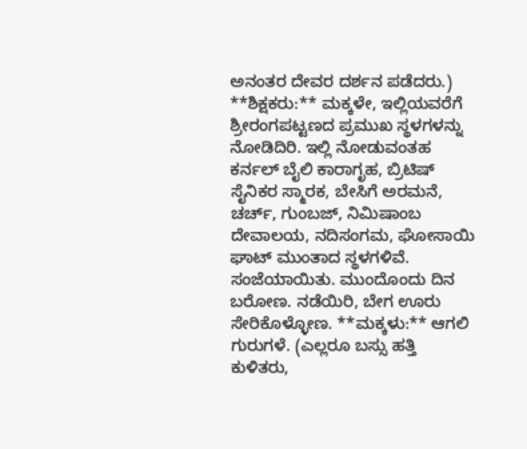ಅನಂತರ ದೇವರ ದರ್ಶನ ಪಡೆದರು.) **ಶಿಕ್ಷಕರು:** ಮಕ್ಕಳೇ, ಇಲ್ಲಿಯವರೆಗೆ ಶ್ರೀರಂಗಪಟ್ಟಣದ ಪ್ರಮುಖ ಸ್ಥಳಗಳನ್ನು ನೋಡಿದಿರಿ. ಇಲ್ಲಿ ನೋಡುವಂತಹ ಕರ್ನಲ್ ಬೈಲಿ ಕಾರಾಗೃಹ, ಬ್ರಿಟಿಷ್ ಸೈನಿಕರ ಸ್ಮಾರಕ, ಬೇಸಿಗೆ ಅರಮನೆ, ಚರ್ಚ್, ಗುಂಬಜ್, ನಿಮಿಷಾಂಬ ದೇವಾಲಯ, ನದಿಸಂಗಮ, ಘೋಸಾಯಿ ಘಾಟ್ ಮುಂತಾದ ಸ್ಥಳಗಳಿವೆ. ಸಂಜೆಯಾಯಿತು. ಮುಂದೊಂದು ದಿನ ಬರೋಣ. ನಡೆಯಿರಿ, ಬೇಗ ಊರು ಸೇರಿಕೊಳ್ಳೋಣ. **ಮಕ್ಕಳು:** ಆಗಲಿ ಗುರುಗಳೆ. (ಎಲ್ಲರೂ ಬಸ್ಸು ಹತ್ತಿ ಕುಳಿತರು,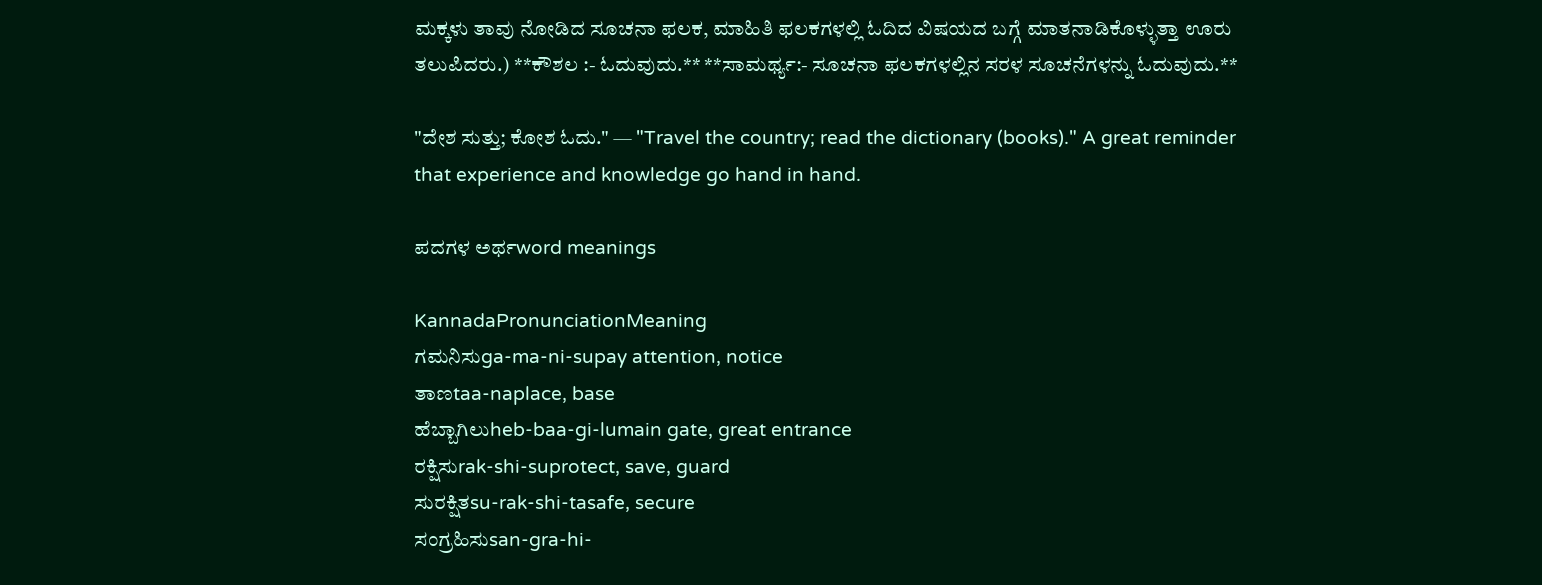ಮಕ್ಕಳು ತಾವು ನೋಡಿದ ಸೂಚನಾ ಫಲಕ, ಮಾಹಿತಿ ಫಲಕಗಳಲ್ಲಿ ಓದಿದ ವಿಷಯದ ಬಗ್ಗೆ ಮಾತನಾಡಿಕೊಳ್ಳುತ್ತಾ ಊರು ತಲುಪಿದರು.) **ಕೌಶಲ :- ಓದುವುದು.** **ಸಾಮರ್ಥ್ಯ:- ಸೂಚನಾ ಫಲಕಗಳಲ್ಲಿನ ಸರಳ ಸೂಚನೆಗಳನ್ನು ಓದುವುದು.**

"ದೇಶ ಸುತ್ತು; ಕೋಶ ಓದು." — "Travel the country; read the dictionary (books)." A great reminder that experience and knowledge go hand in hand.

ಪದಗಳ ಅರ್ಥword meanings

KannadaPronunciationMeaning
ಗಮನಿಸುga-ma-ni-supay attention, notice
ತಾಣtaa-naplace, base
ಹೆಬ್ಬಾಗಿಲುheb-baa-gi-lumain gate, great entrance
ರಕ್ಷಿಸುrak-shi-suprotect, save, guard
ಸುರಕ್ಷಿತsu-rak-shi-tasafe, secure
ಸಂಗ್ರಹಿಸುsan-gra-hi-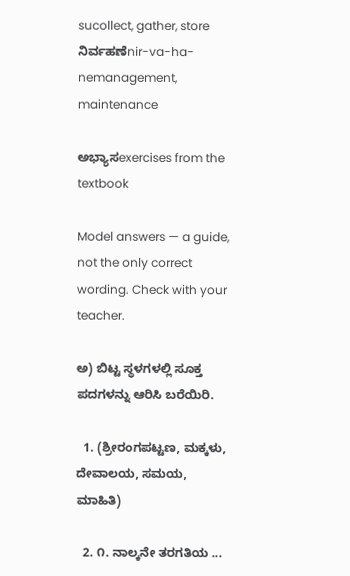sucollect, gather, store
ನಿರ್ವಹಣೆnir-va-ha-nemanagement, maintenance

ಅಭ್ಯಾಸexercises from the textbook

Model answers — a guide, not the only correct wording. Check with your teacher.

ಅ) ಬಿಟ್ಟ ಸ್ಥಳಗಳಲ್ಲಿ ಸೂಕ್ತ ಪದಗಳನ್ನು ಆರಿಸಿ ಬರೆಯಿರಿ.

  1. (ಶ್ರೀರಂಗಪಟ್ಟಣ, ಮಕ್ಕಳು, ದೇವಾಲಯ, ಸಮಯ, ಮಾಹಿತಿ)

  2. ೧. ನಾಲ್ಕನೇ ತರಗತಿಯ ...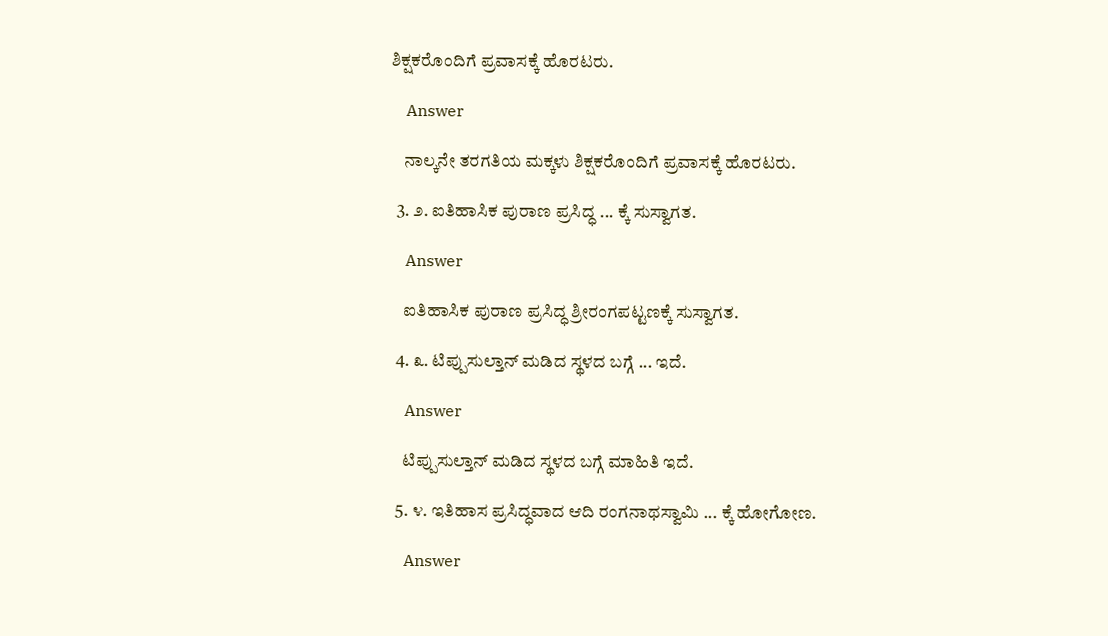ಶಿಕ್ಷಕರೊಂದಿಗೆ ಪ್ರವಾಸಕ್ಕೆ ಹೊರಟರು.

    Answer

    ನಾಲ್ಕನೇ ತರಗತಿಯ ಮಕ್ಕಳು ಶಿಕ್ಷಕರೊಂದಿಗೆ ಪ್ರವಾಸಕ್ಕೆ ಹೊರಟರು.

  3. ೨. ಐತಿಹಾಸಿಕ ಪುರಾಣ ಪ್ರಸಿದ್ಧ ... ಕ್ಕೆ ಸುಸ್ವಾಗತ.

    Answer

    ಐತಿಹಾಸಿಕ ಪುರಾಣ ಪ್ರಸಿದ್ಧ ಶ್ರೀರಂಗಪಟ್ಟಣಕ್ಕೆ ಸುಸ್ವಾಗತ.

  4. ೩. ಟಿಪ್ಪುಸುಲ್ತಾನ್ ಮಡಿದ ಸ್ಥಳದ ಬಗ್ಗೆ ... ಇದೆ.

    Answer

    ಟಿಪ್ಪುಸುಲ್ತಾನ್ ಮಡಿದ ಸ್ಥಳದ ಬಗ್ಗೆ ಮಾಹಿತಿ ಇದೆ.

  5. ೪. ಇತಿಹಾಸ ಪ್ರಸಿದ್ಧವಾದ ಆದಿ ರಂಗನಾಥಸ್ವಾಮಿ ... ಕ್ಕೆ ಹೋಗೋಣ.

    Answer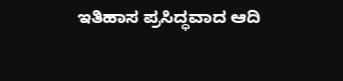ಇತಿಹಾಸ ಪ್ರಸಿದ್ಧವಾದ ಆದಿ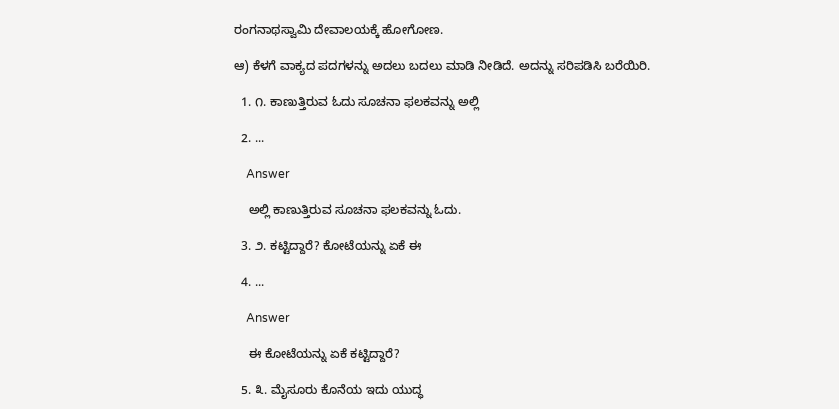ರಂಗನಾಥಸ್ವಾಮಿ ದೇವಾಲಯಕ್ಕೆ ಹೋಗೋಣ.

ಆ) ಕೆಳಗೆ ವಾಕ್ಯದ ಪದಗಳನ್ನು ಅದಲು ಬದಲು ಮಾಡಿ ನೀಡಿದೆ. ಅದನ್ನು ಸರಿಪಡಿಸಿ ಬರೆಯಿರಿ.

  1. ೧. ಕಾಣುತ್ತಿರುವ ಓದು ಸೂಚನಾ ಫಲಕವನ್ನು ಅಲ್ಲಿ

  2. ...

    Answer

    ಅಲ್ಲಿ ಕಾಣುತ್ತಿರುವ ಸೂಚನಾ ಫಲಕವನ್ನು ಓದು.

  3. ೨. ಕಟ್ಟಿದ್ದಾರೆ? ಕೋಟೆಯನ್ನು ಏಕೆ ಈ

  4. ...

    Answer

    ಈ ಕೋಟೆಯನ್ನು ಏಕೆ ಕಟ್ಟಿದ್ದಾರೆ?

  5. ೩. ಮೈಸೂರು ಕೊನೆಯ ಇದು ಯುದ್ಧ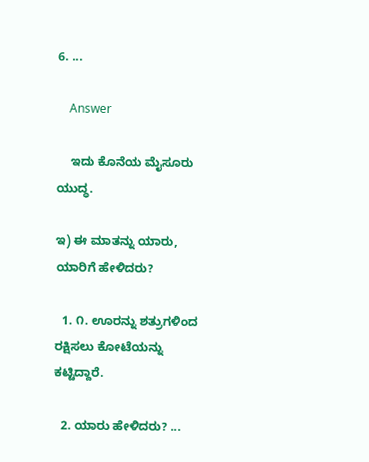6. ...

    Answer

    ಇದು ಕೊನೆಯ ಮೈಸೂರು ಯುದ್ಧ.

ಇ) ಈ ಮಾತನ್ನು ಯಾರು, ಯಾರಿಗೆ ಹೇಳಿದರು?

  1. ೧. ಊರನ್ನು ಶತ್ರುಗಳಿಂದ ರಕ್ಷಿಸಲು ಕೋಟೆಯನ್ನು ಕಟ್ಟಿದ್ದಾರೆ.

  2. ಯಾರು ಹೇಳಿದರು? ...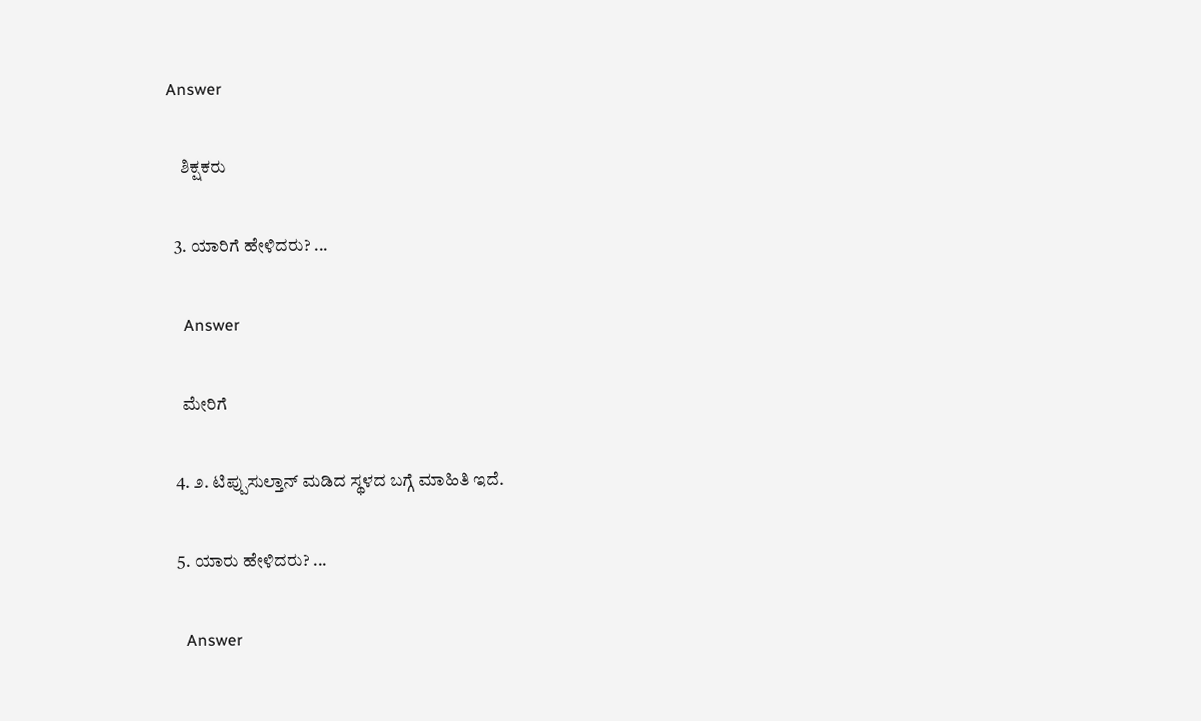Answer

    ಶಿಕ್ಷಕರು

  3. ಯಾರಿಗೆ ಹೇಳಿದರು? ...

    Answer

    ಮೇರಿಗೆ

  4. ೨. ಟಿಪ್ಪುಸುಲ್ತಾನ್ ಮಡಿದ ಸ್ಥಳದ ಬಗ್ಗೆ ಮಾಹಿತಿ ಇದೆ.

  5. ಯಾರು ಹೇಳಿದರು? ...

    Answer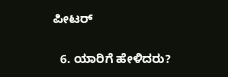ಪೀಟರ್

  6. ಯಾರಿಗೆ ಹೇಳಿದರು?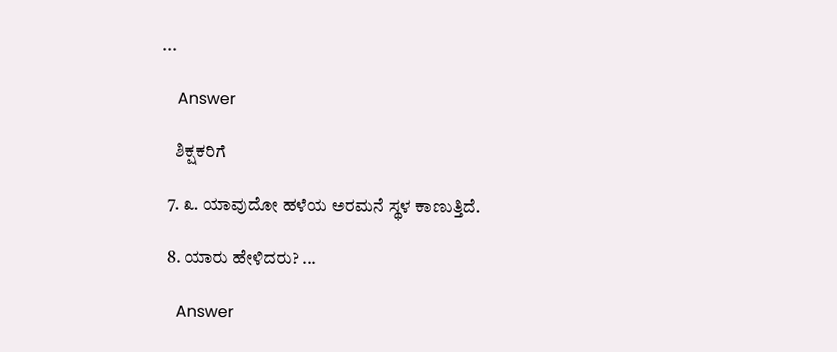...

    Answer

    ಶಿಕ್ಷಕರಿಗೆ

  7. ೩. ಯಾವುದೋ ಹಳೆಯ ಅರಮನೆ ಸ್ಥಳ ಕಾಣುತ್ತಿದೆ.

  8. ಯಾರು ಹೇಳಿದರು? ...

    Answer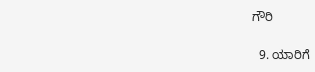ಗೌರಿ

  9. ಯಾರಿಗೆ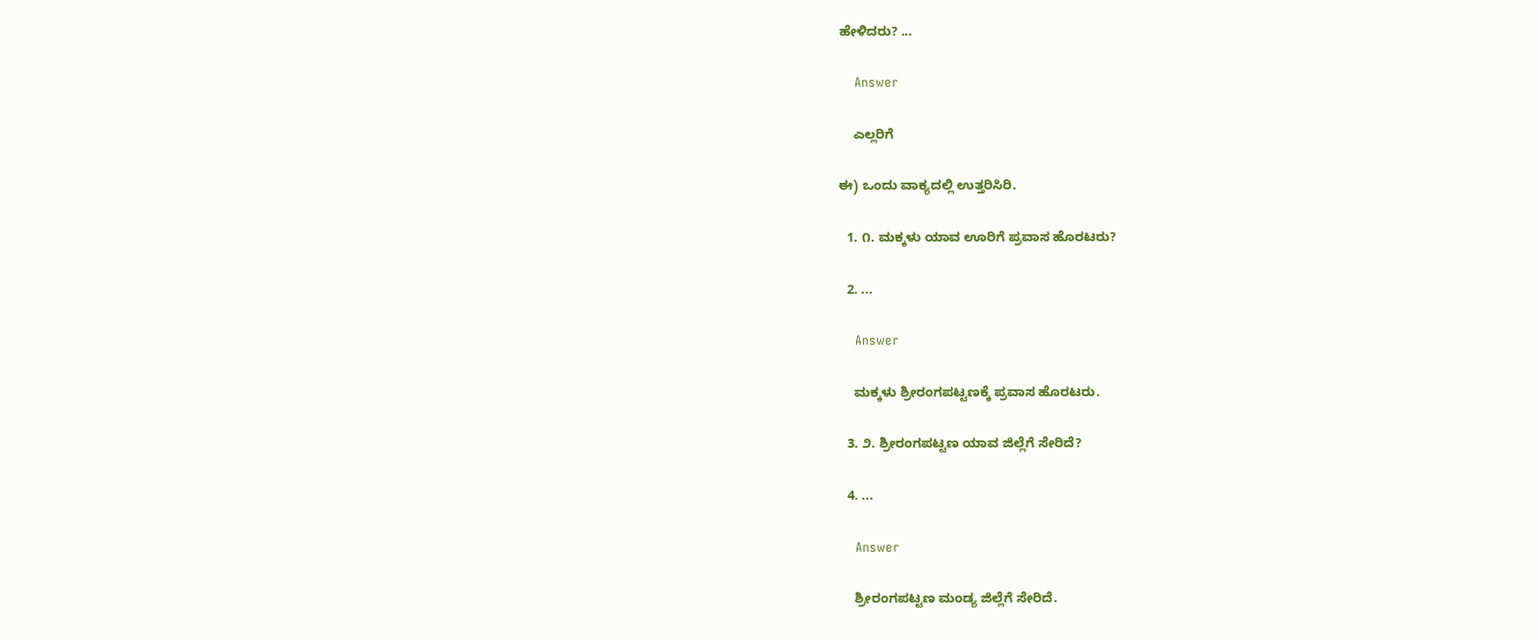ಹೇಳಿದರು? ...

    Answer

    ಎಲ್ಲರಿಗೆ

ಈ) ಒಂದು ವಾಕ್ಯದಲ್ಲಿ ಉತ್ತರಿಸಿರಿ.

  1. ೧. ಮಕ್ಕಳು ಯಾವ ಊರಿಗೆ ಪ್ರವಾಸ ಹೊರಟರು?

  2. ...

    Answer

    ಮಕ್ಕಳು ಶ್ರೀರಂಗಪಟ್ಟಣಕ್ಕೆ ಪ್ರವಾಸ ಹೊರಟರು.

  3. ೨. ಶ್ರೀರಂಗಪಟ್ಟಣ ಯಾವ ಜಿಲ್ಲೆಗೆ ಸೇರಿದೆ?

  4. ...

    Answer

    ಶ್ರೀರಂಗಪಟ್ಟಣ ಮಂಡ್ಯ ಜಿಲ್ಲೆಗೆ ಸೇರಿದೆ.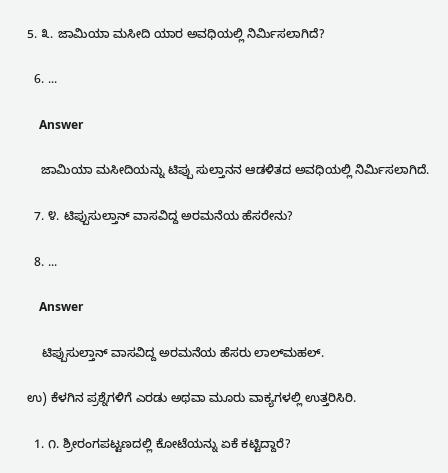5. ೩. ಜಾಮಿಯಾ ಮಸೀದಿ ಯಾರ ಅವಧಿಯಲ್ಲಿ ನಿರ್ಮಿಸಲಾಗಿದೆ?

  6. ...

    Answer

    ಜಾಮಿಯಾ ಮಸೀದಿಯನ್ನು ಟಿಪ್ಪು ಸುಲ್ತಾನನ ಆಡಳಿತದ ಅವಧಿಯಲ್ಲಿ ನಿರ್ಮಿಸಲಾಗಿದೆ.

  7. ೪. ಟಿಪ್ಪುಸುಲ್ತಾನ್ ವಾಸವಿದ್ದ ಅರಮನೆಯ ಹೆಸರೇನು?

  8. ...

    Answer

    ಟಿಪ್ಪುಸುಲ್ತಾನ್ ವಾಸವಿದ್ದ ಅರಮನೆಯ ಹೆಸರು ಲಾಲ್‌ಮಹಲ್.

ಉ) ಕೆಳಗಿನ ಪ್ರಶ್ನೆಗಳಿಗೆ ಎರಡು ಅಥವಾ ಮೂರು ವಾಕ್ಯಗಳಲ್ಲಿ ಉತ್ತರಿಸಿರಿ.

  1. ೧. ಶ್ರೀರಂಗಪಟ್ಟಣದಲ್ಲಿ ಕೋಟೆಯನ್ನು ಏಕೆ ಕಟ್ಟಿದ್ದಾರೆ?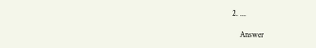2. ...

    Answer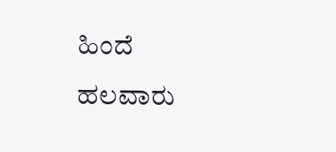ಹಿಂದೆ ಹಲವಾರು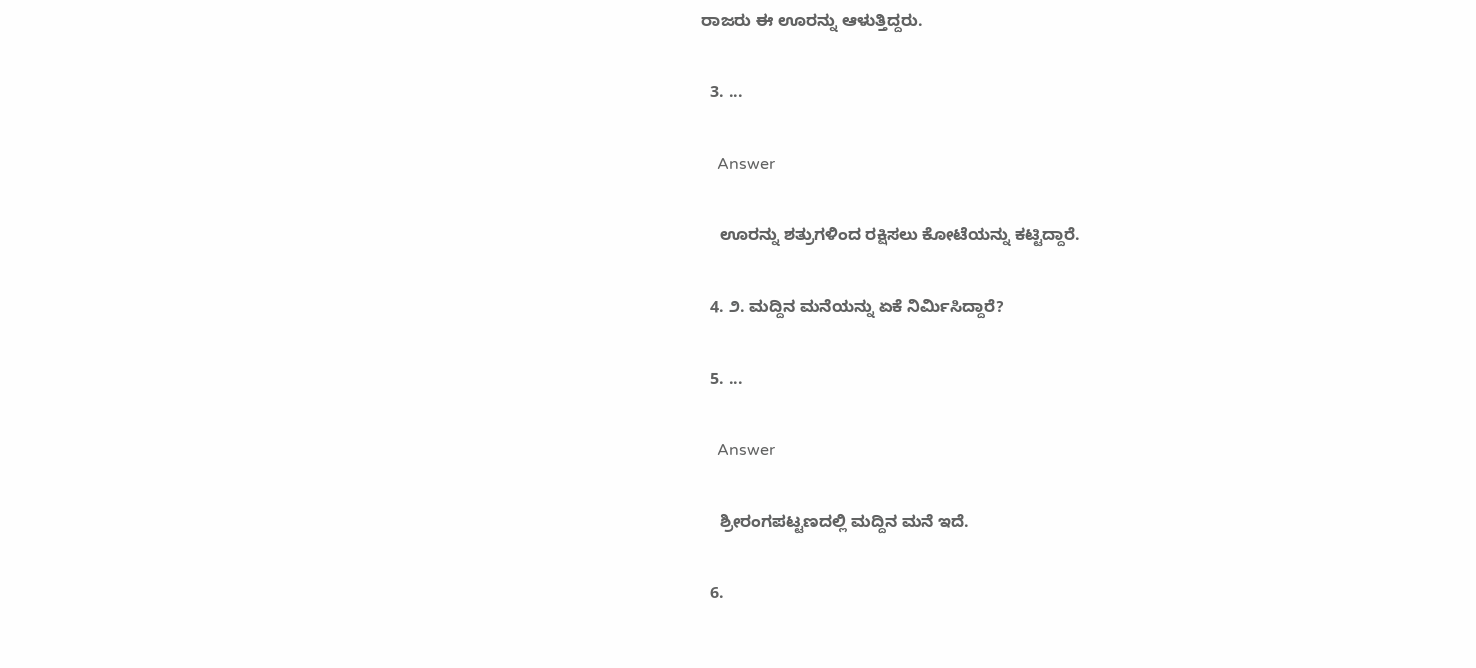ರಾಜರು ಈ ಊರನ್ನು ಆಳುತ್ತಿದ್ದರು.

  3. ...

    Answer

    ಊರನ್ನು ಶತ್ರುಗಳಿಂದ ರಕ್ಷಿಸಲು ಕೋಟೆಯನ್ನು ಕಟ್ಟಿದ್ದಾರೆ.

  4. ೨. ಮದ್ದಿನ ಮನೆಯನ್ನು ಏಕೆ ನಿರ್ಮಿಸಿದ್ದಾರೆ?

  5. ...

    Answer

    ಶ್ರೀರಂಗಪಟ್ಟಣದಲ್ಲಿ ಮದ್ದಿನ ಮನೆ ಇದೆ.

  6.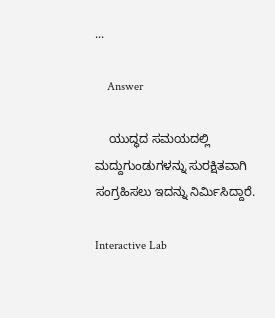...

    Answer

    ಯುದ್ಧದ ಸಮಯದಲ್ಲಿ ಮದ್ದುಗುಂಡುಗಳನ್ನು ಸುರಕ್ಷಿತವಾಗಿ ಸಂಗ್ರಹಿಸಲು ಇದನ್ನು ನಿರ್ಮಿಸಿದ್ದಾರೆ.

Interactive Lab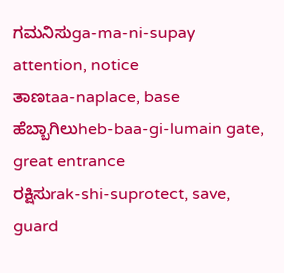ಗಮನಿಸುga-ma-ni-supay attention, notice
ತಾಣtaa-naplace, base
ಹೆಬ್ಬಾಗಿಲುheb-baa-gi-lumain gate, great entrance
ರಕ್ಷಿಸುrak-shi-suprotect, save, guard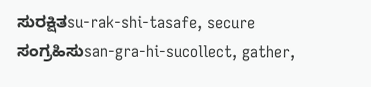ಸುರಕ್ಷಿತsu-rak-shi-tasafe, secure
ಸಂಗ್ರಹಿಸುsan-gra-hi-sucollect, gather,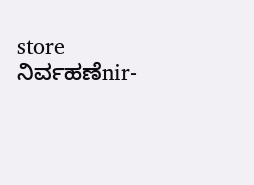store
ನಿರ್ವಹಣೆnir-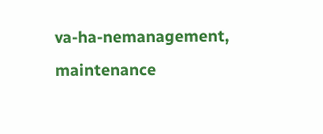va-ha-nemanagement, maintenance